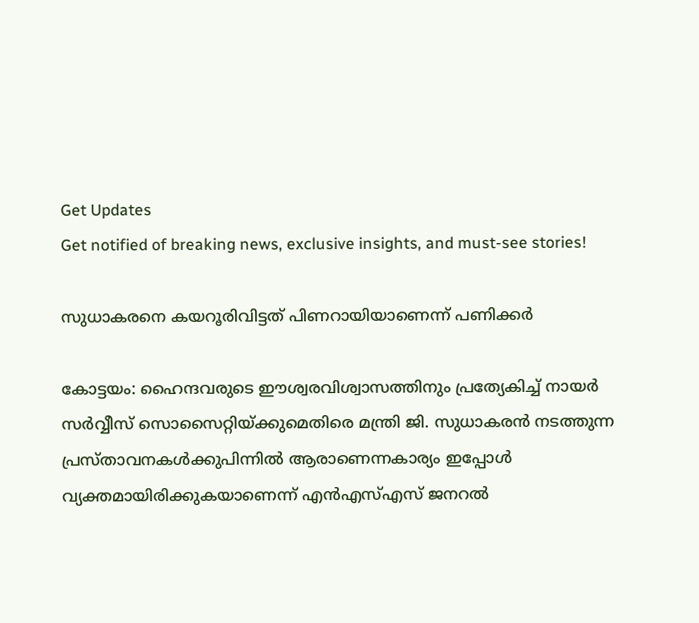Get Updates
Get notified of breaking news, exclusive insights, and must-see stories!

സുധാകരനെ കയറൂരിവിട്ടത് പിണറായിയാണെന്ന് പണിക്കര്‍

കോട്ടയം: ഹൈന്ദവരുടെ ഈശ്വരവിശ്വാസത്തിനും പ്രത്യേകിച്ച്‌ നായര്‍ സര്‍വ്വീസ്‌ സൊസൈറ്റിയ്‌ക്കുമെതിരെ മന്ത്രി ജി. സുധാകരന്‍ നടത്തുന്ന പ്രസ്‌താവനകള്‍ക്കുപിന്നില്‍ ആരാണെന്നകാര്യം ഇപ്പോള്‍ വ്യക്തമായിരിക്കുകയാണെന്ന്‌ എന്‍എസ്‌എസ്‌ ജനറല്‍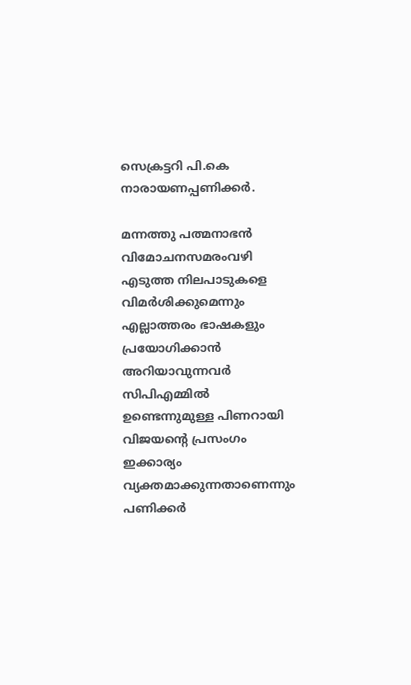സെക്രട്ടറി പി.കെ നാരായണപ്പണിക്കര്‍.

മന്നത്തു പത്മനാഭന്‍ വിമോചനസമരംവഴി എടുത്ത നിലപാടുകളെ വിമര്‍ശിക്കുമെന്നും എല്ലാത്തരം ഭാഷകളും പ്രയോഗിക്കാന്‍ അറിയാവുന്നവര്‍ സിപിഎമ്മില്‍ ഉണ്ടെന്നുമുള്ള പിണറായി വിജയന്റെ പ്രസംഗം ഇക്കാര്യം വ്യക്തമാക്കുന്നതാണെന്നും പണിക്കര്‍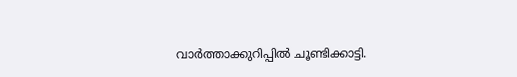വാര്‍ത്താക്കുറിപ്പില്‍ ചൂണ്ടിക്കാട്ടി.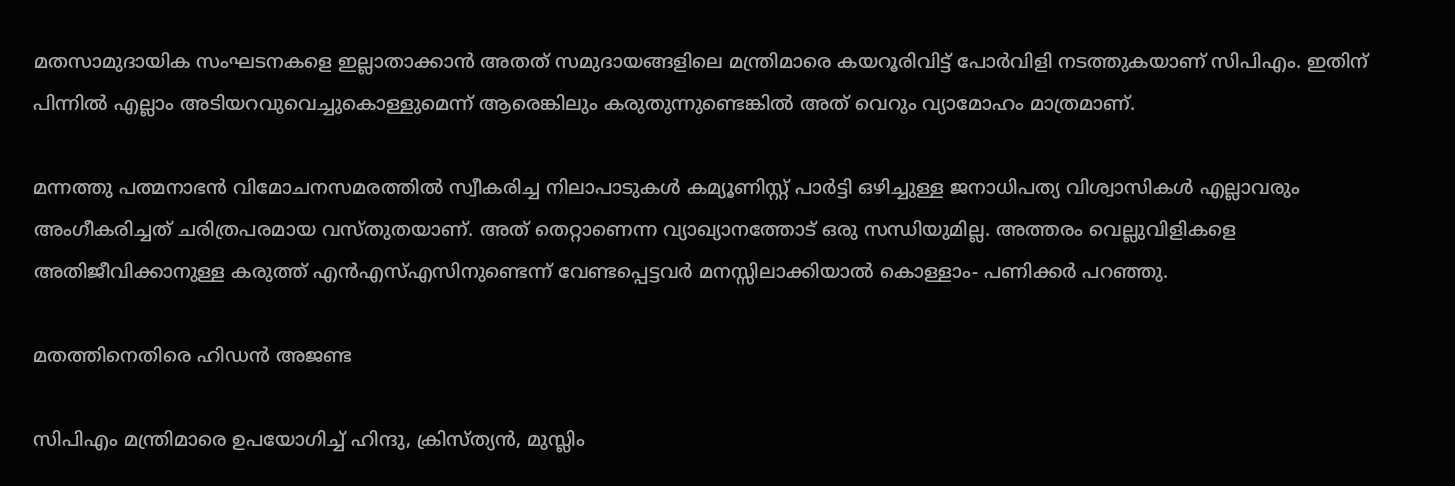മതസാമുദായിക സംഘടനകളെ ഇല്ലാതാക്കാന്‍ അതത്‌ സമുദായങ്ങളിലെ മന്ത്രിമാരെ കയറൂരിവിട്ട്‌ പോര്‍വിളി നടത്തുകയാണ്‌ സിപിഎം. ഇതിന്‌ പിന്നില്‍ എല്ലാം അടിയറവുവെച്ചുകൊള്ളുമെന്ന്‌ ആരെങ്കിലും കരുതുന്നുണ്ടെങ്കില്‍ അത്‌ വെറും വ്യാമോഹം മാത്രമാണ്‌.

മന്നത്തു പത്മനാഭന്‍ വിമോചനസമരത്തില്‍ സ്വീകരിച്ച നിലാപാടുകള്‍ കമ്യൂണിസ്റ്റ്‌ പാര്‍ട്ടി ഒഴിച്ചുള്ള ജനാധിപത്യ വിശ്വാസികള്‍ എല്ലാവരും അംഗീകരിച്ചത്‌ ചരിത്രപരമായ വസ്‌തുതയാണ്‌. അത്‌ തെറ്റാണെന്ന വ്യാഖ്യാനത്തോട്‌ ഒരു സന്ധിയുമില്ല. അത്തരം വെല്ലുവിളികളെ അതിജീവിക്കാനുള്ള കരുത്ത്‌ എന്‍എസ്‌എസിനുണ്ടെന്ന്‌ വേണ്ടപ്പെട്ടവര്‍ മനസ്സിലാക്കിയാല്‍ കൊള്ളാം- പണിക്കര്‍ പറഞ്ഞു.

മതത്തിനെതിരെ ഹിഡന്‍ അജണ്ട

സിപിഎം മന്ത്രിമാരെ ഉപയോഗിച്ച്‌ ഹിന്ദു, ക്രിസ്‌ത്യന്‍, മുസ്ലിം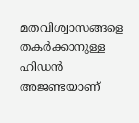മതവിശ്വാസങ്ങളെ തകര്‍ക്കാനുള്ള ഹിഡന്‍ അജണ്ടയാണ്‌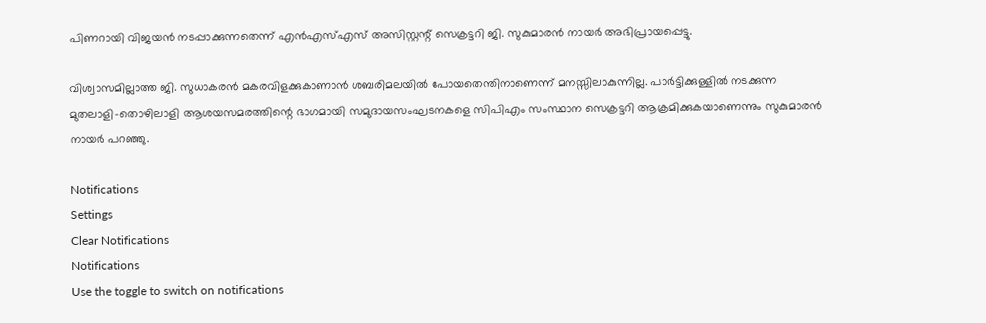പിണറായി വിജയന്‍ നടപ്പാക്കുന്നതെന്ന്‌ എന്‍എസ്‌എസ്‌ അസിസ്റ്റന്റ്‌ സെക്രട്ടറി ജി. സുകുമാരന്‍ നായര്‍ അഭിപ്രായപ്പെട്ടു.

വിശ്വാസമില്ലാത്ത ജി. സുധാകരന്‍ മകരവിളക്കുകാണാന്‍ ശബരിമലയില്‍ പോയതെന്തിനാണെന്ന്‌ മനസ്സിലാകുന്നില്ല. പാര്‍ട്ടിക്കുള്ളില്‍ നടക്കുന്ന മുതലാളി-തൊഴിലാളി ആശയസമരത്തിന്റെ ഭാഗമായി സമുദായസംഘടനകളെ സിപിഎം സംസ്ഥാന സെക്രട്ടറി ആക്രമിക്കുകയാണെന്നും സുകുമാരന്‍ നായര്‍ പറഞ്ഞു.

Notifications
Settings
Clear Notifications
Notifications
Use the toggle to switch on notifications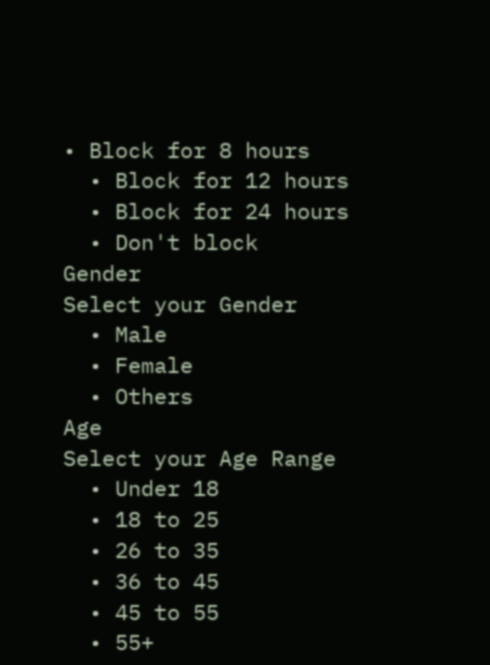• Block for 8 hours
  • Block for 12 hours
  • Block for 24 hours
  • Don't block
Gender
Select your Gender
  • Male
  • Female
  • Others
Age
Select your Age Range
  • Under 18
  • 18 to 25
  • 26 to 35
  • 36 to 45
  • 45 to 55
  • 55+